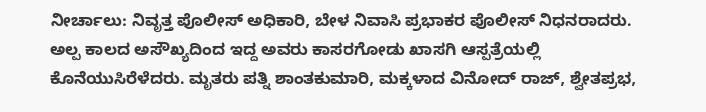ನೀರ್ಚಾಲು: ನಿವೃತ್ತ ಪೊಲೀಸ್ ಅಧಿಕಾರಿ, ಬೇಳ ನಿವಾಸಿ ಪ್ರಭಾಕರ ಪೊಲೀಸ್ ನಿಧನರಾದರು. ಅಲ್ಪ ಕಾಲದ ಅಸೌಖ್ಯದಿಂದ ಇದ್ದ ಅವರು ಕಾಸರಗೋಡು ಖಾಸಗಿ ಆಸ್ಪತ್ರೆಯಲ್ಲಿ ಕೊನೆಯುಸಿರೆಳೆದರು. ಮೃತರು ಪತ್ನಿ ಶಾಂತಕುಮಾರಿ, ಮಕ್ಕಳಾದ ವಿನೋದ್ ರಾಜ್, ಶ್ವೇತಪ್ರಭ,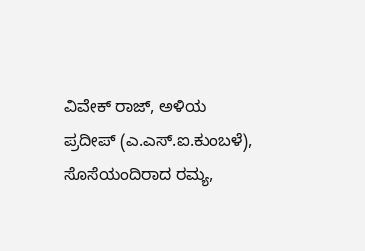ವಿವೇಕ್ ರಾಜ್, ಅಳಿಯ ಪ್ರದೀಪ್ (ಎ.ಎಸ್.ಐ.ಕುಂಬಳೆ), ಸೊಸೆಯಂದಿರಾದ ರಮ್ಯ,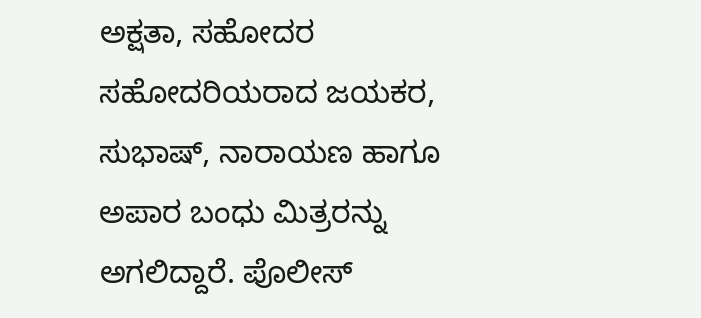ಅಕ್ಷತಾ, ಸಹೋದರ ಸಹೋದರಿಯರಾದ ಜಯಕರ, ಸುಭಾಷ್, ನಾರಾಯಣ ಹಾಗೂ ಅಪಾರ ಬಂಧು ಮಿತ್ರರನ್ನು ಅಗಲಿದ್ದಾರೆ. ಪೊಲೀಸ್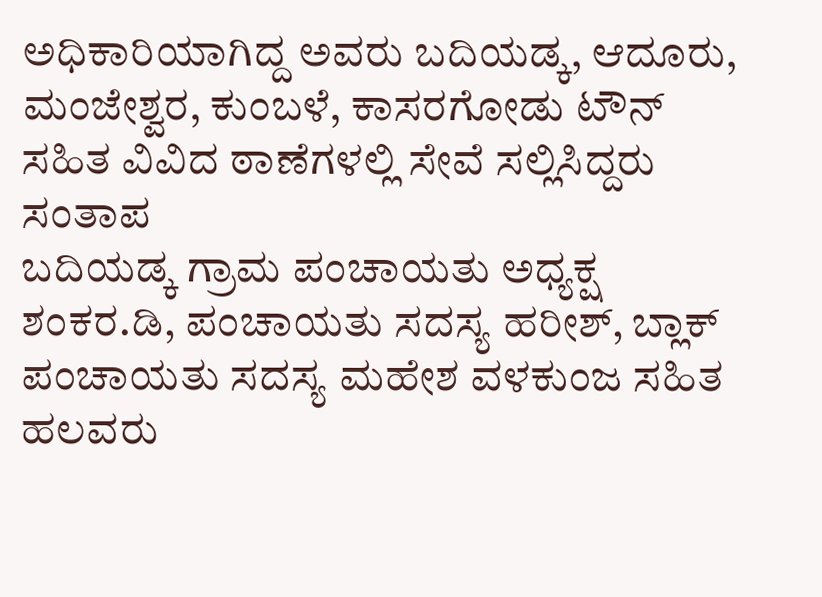ಅಧಿಕಾರಿಯಾಗಿದ್ದ ಅವರು ಬದಿಯಡ್ಕ, ಆದೂರು, ಮಂಜೇಶ್ವರ, ಕುಂಬಳೆ, ಕಾಸರಗೋಡು ಟೌನ್ ಸಹಿತ ವಿವಿದ ಠಾಣೆಗಳಲ್ಲಿ ಸೇವೆ ಸಲ್ಲಿಸಿದ್ದರು
ಸಂತಾಪ
ಬದಿಯಡ್ಕ ಗ್ರಾಮ ಪಂಚಾಯತು ಅಧ್ಯಕ್ಷ ಶಂಕರ.ಡಿ, ಪಂಚಾಯತು ಸದಸ್ಯ ಹರೀಶ್, ಬ್ಲಾಕ್ ಪಂಚಾಯತು ಸದಸ್ಯ ಮಹೇಶ ವಳಕುಂಜ ಸಹಿತ ಹಲವರು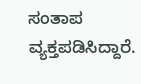ಸಂತಾಪ ವ್ಯಕ್ತಪಡಿಸಿದ್ದಾರೆ.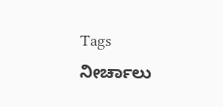Tags
ನೀರ್ಚಾಲು